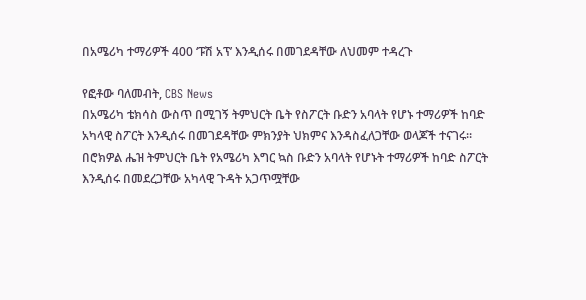በአሜሪካ ተማሪዎች 400 ‘ፑሽ አፕ’ እንዲሰሩ በመገደዳቸው ለህመም ተዳረጉ

የፎቶው ባለመብት, CBS News
በአሜሪካ ቴክሳስ ውስጥ በሚገኝ ትምህርት ቤት የስፖርት ቡድን አባላት የሆኑ ተማሪዎች ከባድ አካላዊ ስፖርት እንዲሰሩ በመገደዳቸው ምክንያት ህክምና እንዳስፈለጋቸው ወላጆች ተናገሩ።
በሮክዎል ሔዝ ትምህርት ቤት የአሜሪካ እግር ኳስ ቡድን አባላት የሆኑት ተማሪዎች ከባድ ስፖርት እንዲሰሩ በመደረጋቸው አካላዊ ጉዳት አጋጥሟቸው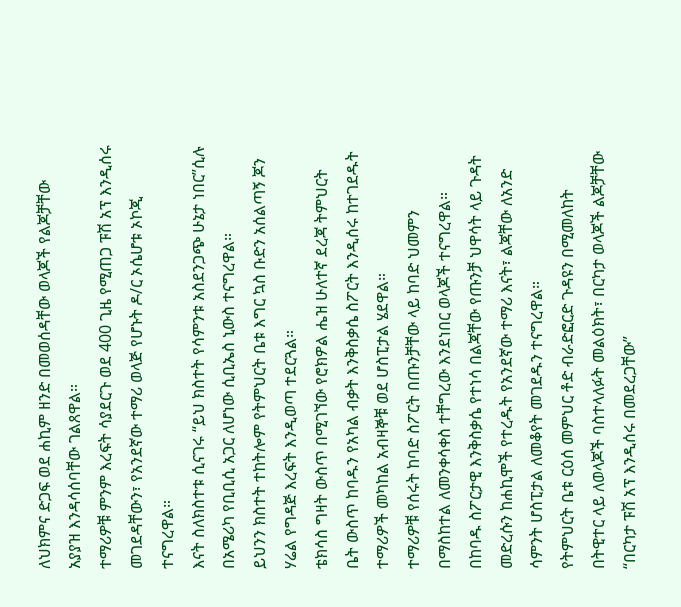ለህክምና ድጋፍ ወደ ሐኪም ዘንድ በመወሰዳቸው ወላጆች የልጆቻቸው አያያዝ እንዳሳሰባቸው ገልጸዋል።
ተማሪዎቹ ምንም እረፍት ሳያደርጉ ወደ 400 ጊዜ የሚጠጋ ፑሽ አፕ እንዲሰሩ መገደዳቸውን፣ የአንደኛው ተማሪ ወላጅ የሆኑት ዶ/ር ኦሴሆቱ ኦኮጂ ተናግረዋል።
እናት ስለክስተቱ ሲናገሩ “ይህ ክስተት የሳምንቱ አስደንጋጭ ሁኔታ ነበር”ሲሉ በአሜሪካ የቢቢሲ አጋር ለሆነው ሲቢኤስ ኒውስ ተናግረዋል።
ይህንን ክስተት ተከትሎም የትምህርት ቤቱ እግር ኳስ ቡድን አሰልጣኝ ጆን ሃሬል የግዳጅ እረፍት እንዲወጣ ተደርጓል።
ቴክሳስ ግዛት ውስጥ በሚገኘው የሮክዎል ሔዝ ሁለተኛ ደረጃ ትምህርት ቤት ውስጥ ከባዱን የአካል ብቃት እንቅስቃሴ ስፖርት እንዲሰሩ ከተገደዱት ተማሪዎች መካከል አብዛኞቹ ወደ ሆስፒታል ሄደዋል።
ተማሪዎቹ የሰሩት ከባድ ስፖርት በጡንቻቸው ላይ ከባድ ህመምን በማስከተል ለመንቀሳቀስ ተቸግረው እንደነበር ወላጆች ተናግረዋል።
በከባዱ ስፖርታዊ እንቅስቃሴ የተነሳ በልጃቸው የጡንቻ ህዋሳት ላይ ጉዳት መድረሱን ከሐኪሞች የተረዱት የአንደኛው ተማሪ እናት፣ ልጃቸው ለአንድ ሳምንት ሆስፒታል ለመቆየት መገደዱን ተናግረዋል።
የትምህርት ቤቱ ርዕሰ መምህር ቶድ ብራድፎርድ ጉዳዩን በሚመለከት በትዊተር ላይ ለወላጆች ባስተላለፉት መልዕክት፣ በርካታ ወላጆች ልጆቻቸው “በርካታ ፑሽ አፕ እንዲሰሩ በመደረጋቸው”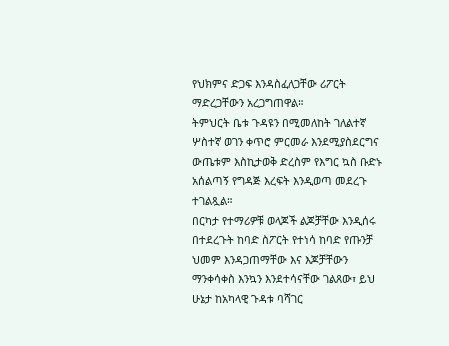የህክምና ድጋፍ እንዳስፈለጋቸው ሪፖርት ማድረጋቸውን አረጋግጠዋል።
ትምህርት ቤቱ ጉዳዩን በሚመለከት ገለልተኛ ሦስተኛ ወገን ቀጥሮ ምርመራ እንደሚያስደርግና ውጤቱም እስኪታወቅ ድረስም የእግር ኳስ ቡድኑ አሰልጣኝ የግዳጅ እረፍት እንዲወጣ መደረጉ ተገልጿል።
በርካታ የተማሪዎቹ ወላጆች ልጆቻቸው እንዲሰሩ በተደረጉት ከባድ ስፖርት የተነሳ ከባድ የጡንቻ ህመም እንዳጋጠማቸው እና እጆቻቸውን ማንቀሳቀስ እንኳን እንደተሳናቸው ገልጸው፣ ይህ ሁኔታ ከአካላዊ ጉዳቱ ባሻገር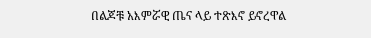በልጆቹ አእምሯዊ ጤና ላይ ተጽእኖ ይኖረዋል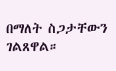በማለት ስጋታቸውን ገልጸዋል።